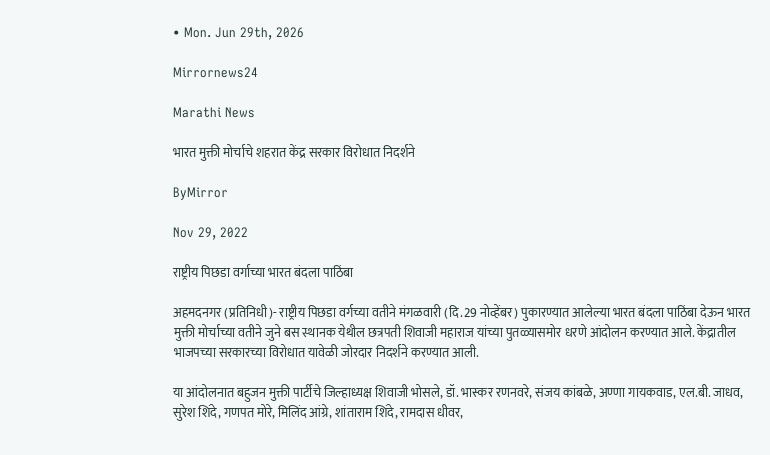• Mon. Jun 29th, 2026

Mirrornews24

Marathi News

भारत मुक्ती मोर्चाचे शहरात केंद्र सरकार विरोधात निदर्शने

ByMirror

Nov 29, 2022

राष्ट्रीय पिछडा वर्गाच्या भारत बंदला पाठिंबा

अहमदनगर (प्रतिनिधी)- राष्ट्रीय पिछडा वर्गच्या वतीने मंगळवारी (दि.29 नोव्हेंबर) पुकारण्यात आलेल्या भारत बंदला पाठिंबा देऊन भारत मुक्ती मोर्चाच्या वतीने जुने बस स्थानक येथील छत्रपती शिवाजी महाराज यांच्या पुतळ्यासमोर धरणे आंदोलन करण्यात आले. केंद्रातील भाजपच्या सरकारच्या विरोधात यावेळी जोरदार निदर्शने करण्यात आली.

या आंदोलनात बहुजन मुक्ती पार्टीचे जिल्हाध्यक्ष शिवाजी भोसले, डॉ. भास्कर रणनवरे, संजय कांबळे, अण्णा गायकवाड, एल.बी. जाधव, सुरेश शिंदे, गणपत मोरे, मिलिंद आंग्रे, शांताराम शिंदे, रामदास धीवर,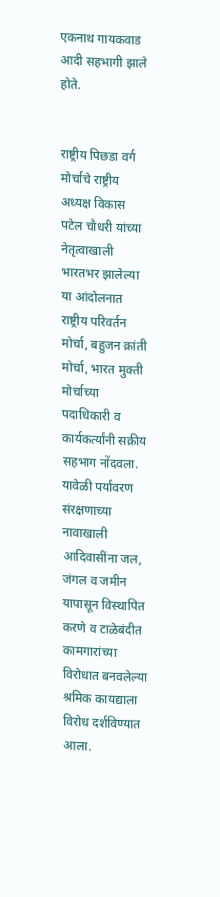एकनाथ गायकवाड आदी सहभागी झाले होते.


राष्ट्रीय पिछडा वर्ग मोर्चाचे राष्ट्रीय अध्यक्ष विकास पटेल चौधरी यांच्या नेतृत्वाखाली भारतभर झालेल्या या आंदोलनात राष्ट्रीय परिवर्तन मोर्चा, बहुजन क्रांती मोर्चा, भारत मुक्ती मोर्चाच्या पदाधिकारी व कार्यकर्त्यांनी सक्रीय सहभाग नोंदवला. यावेळी पर्यावरण संरक्षणाच्या नावाखाली आदिवासींना जल, जंगल व जमीन यापासून विस्थापित करणे व टाळेबंदीत कामगारांच्या विरोधात बनवलेल्या श्रमिक कायद्याला विरोध दर्शविण्यात आला.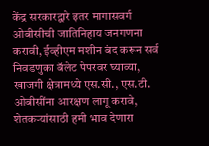केंद्र सरकारद्वारे इतर मागासवर्ग ओबीसीची जातिनिहाय जनगणना करावी, ईव्हीएम मशीन बंद करून सर्व निवडणुका बॅलेट पेपरवर घ्याव्या, खाजगी क्षेत्रामध्ये एस.सी., एस.टी. ओबीसींना आरक्षण लागू करावे, शेतकर्‍यांसाठी हमी भाव देणारा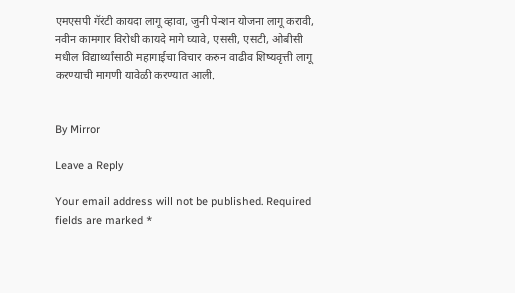एमएसपी गॅरंटी कायदा लागू व्हावा, जुनी पेन्शन योजना लागू करावी, नवीन कामगार विरोधी कायदे मागे घ्यावे, एससी, एसटी, ओबीसी मधील विद्यार्थ्यांसाठी महागाईचा विचार करुन वाढीव शिष्यवृत्ती लागू करण्याची मागणी यावेळी करण्यात आली.


By Mirror

Leave a Reply

Your email address will not be published. Required fields are marked *